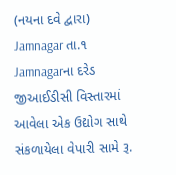(નયના દવે દ્વારા)
Jamnagar તા.૧
Jamnagarના દરેડ જીઆઈડીસી વિસ્તારમાં આવેલા એક ઉદ્યોગ સાથે સંકળાયેલા વેપારી સામે રૂ.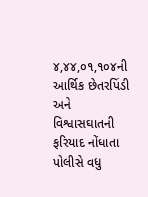૪,૪૪,૦૧,૧૦૪ની આર્થિક છેતરપિંડી અને વિશ્વાસઘાતની ફરિયાદ નોંધાતા પોલીસે વધુ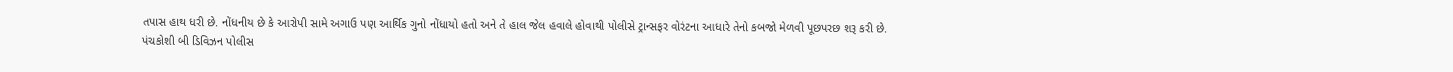તપાસ હાથ ધરી છે. નોંધનીય છે કે આરોપી સામે અગાઉ પણ આર્થિક ગુનો નોંધાયો હતો અને તે હાલ જેલ હવાલે હોવાથી પોલીસે ટ્રાન્સફર વોરંટના આધારે તેનો કબજો મેળવી પૂછપરછ શરૂ કરી છે.
પંચકોશી બી ડિવિઝન પોલીસ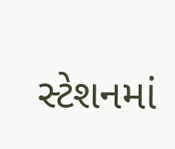સ્ટેશનમાં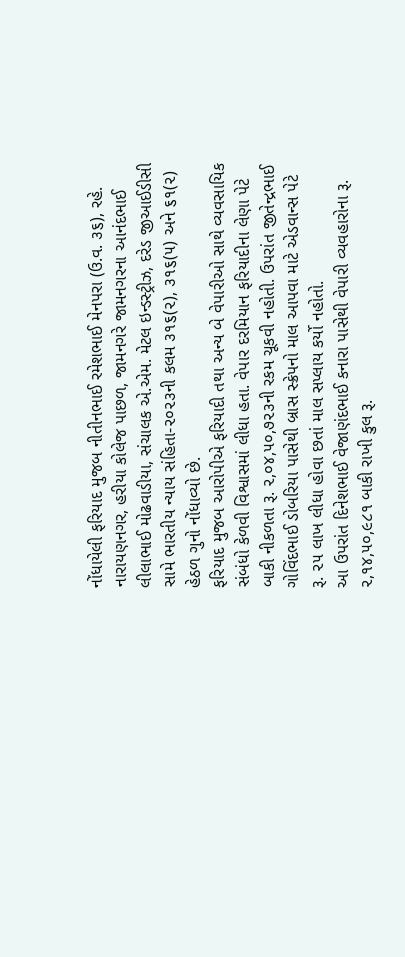નોંધાયેલી ફરિયાદ મુજબ નીતીનભાઈ રમેશભાઈ મેનપરા (ઉ.વ. ૩૬), રહે. નારાયણનગર, હરીયા કોલેજ પાછળ, જામનગરે જામનગરના આનંદભાઈ લીલાભાઈ મોઢવાડીયા, સંચાલક એ.એમ. મેટલ ઇન્ડસ્ટ્રીઝ, દરેડ જીઆઈડીસી સામે ભારતીય ન્યાય સંહિતા-૨૦૨૩ની કલમ ૩૧૬(૨), ૩૧૬(૫) અને ૬૧(૨) હેઠળ ગુનો નોંધાવ્યો છે.
ફરિયાદ મુજબ આરોપીએ ફરિયાદી તથા અન્ય બે વેપારીઓ સાથે વ્યવસાયિક સંબંધો કેળવી વિશ્વાસમાં લીધા હતા. વેપાર દરમિયાન ફરિયાદીના લેણા પેટે બાકી નીકળતા રૂ. ૨,૦૪,૫૦,૭૨૩ની રકમ ચૂકવી નહોતી. ઉપરાંત જીતેન્દ્રભાઈ ગોવિંદભાઈ ડોબરિયા પાસેથી બ્રાસ સ્ક્રેપનો માલ આપવા માટે એડવાન્સ પેટે રૂ. ૨૫ લાખ લીધા હોવા છતાં માલ સપ્લાય કર્યો નહોતો.
આ ઉપરાંત દિનેશભાઈ વેજાણંદભાઈ કનારા પાસેથી વેપારી વ્યવહારોના રૂ. ૨,૧૪,૫૦,૯૮૧ બાકી રાખી કુલ રૂ.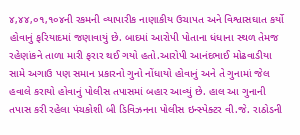૪,૪૪,૦૧,૧૦૪ની રકમની વ્યાપારીક નાણાકીય ઉચાપત અને વિશ્વાસઘાત કર્યો હોવાનું ફરિયાદમાં જણાવાયું છે. બાદમાં આરોપી પોતાના ધંધાના સ્થળ તેમજ રહેણાંકને તાળા મારી ફરાર થઈ ગયો હતો.આરોપી આનંદભાઈ મોઢવાડીયા સામે અગાઉ પણ સમાન પ્રકારનો ગુનો નોંધાયો હોવાનું અને તે ગુનામાં જેલ હવાલે કરાયો હોવાનું પોલીસ તપાસમાં બહાર આવ્યું છે. હાલ આ ગુનાની તપાસ કરી રહેલા પંચકોશી બી ડિવિઝનના પોલીસ ઇન્સ્પેક્ટર વી.જે. રાઠોડની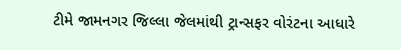ટીમે જામનગર જિલ્લા જેલમાંથી ટ્રાન્સફર વોરંટના આધારે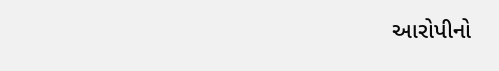આરોપીનો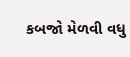કબજો મેળવી વધુ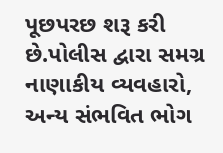પૂછપરછ શરૂ કરી છે.પોલીસ દ્વારા સમગ્ર નાણાકીય વ્યવહારો, અન્ય સંભવિત ભોગ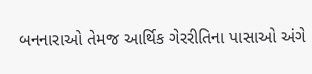બનનારાઓ તેમજ આર્થિક ગેરરીતિના પાસાઓ અંગે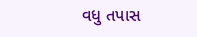વધુ તપાસ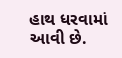હાથ ધરવામાં આવી છે.